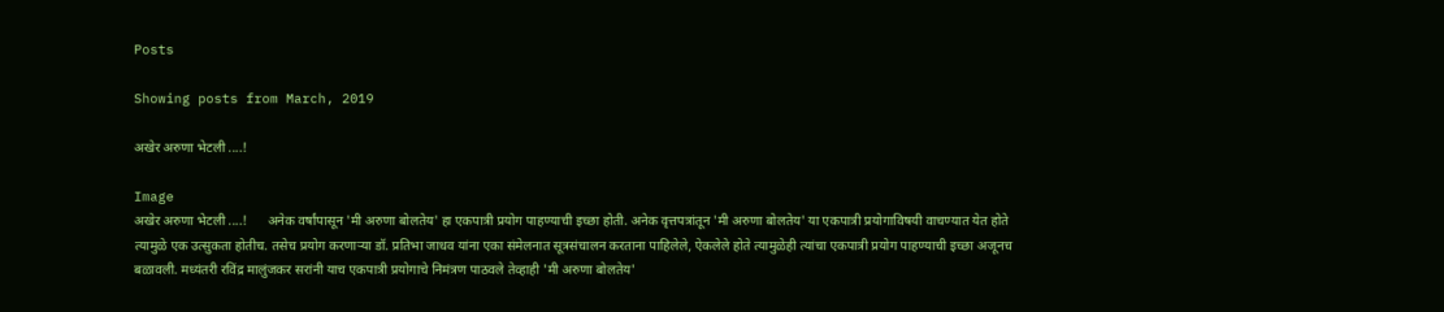Posts

Showing posts from March, 2019

अखेर अरुणा भेटली ....!

Image
अखेर अरुणा भेटली ....!      अनेक वर्षांपासून 'मी अरुणा बोलतेय' हा एकपात्री प्रयोग पाहण्याची इच्छा होती. अनेक वृत्तपत्रांतून 'मी अरुणा बोलतेय' या एकपात्री प्रयोगाविषयी वाचण्यात येत होते त्यामुळे एक उत्सुकता होतीच. तसेच प्रयोग करणाऱ्या डॉ. प्रतिभा जाधव यांना एका संमेलनात सूत्रसंचालन करताना पाहिलेले, ऐकलेले होते त्यामुळेही त्यांचा एकपात्री प्रयोग पाहण्याची इच्छा अजूनच बळावली. मध्यंतरी रविंद्र मालुंजकर सरांनी याच एकपात्री प्रयोगाचे निमंत्रण पाठवले तेव्हाही 'मी अरुणा बोलतेय'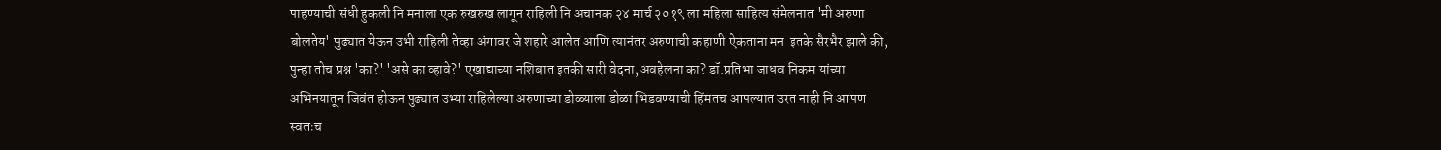पाहण्याची संधी हुकली नि मनाला एक रुखरुख लागून राहिली नि अचानक २४ मार्च २०१९ ला महिला साहित्य संमेलनात 'मी अरुणा बोलतेय' पुढ्यात येऊन उभी राहिली तेव्हा अंगावर जे शहारे आलेत आणि त्यानंतर अरुणाची कहाणी ऐकताना मन  इतके सैरभैर झाले की, पुन्हा तोच प्रश्न 'का?' 'असे का व्हावे?' एखाद्याच्या नशिबात इतकी सारी वेदना,अवहेलना का? डॉ.प्रतिभा जाधव निकम यांच्या अभिनयातून जिवंत होऊन पुढ्यात उभ्या राहिलेल्या अरुणाच्या डोळ्याला डोळा भिडवण्याची हिंमतच आपल्यात उरत नाही नि आपण स्वतःच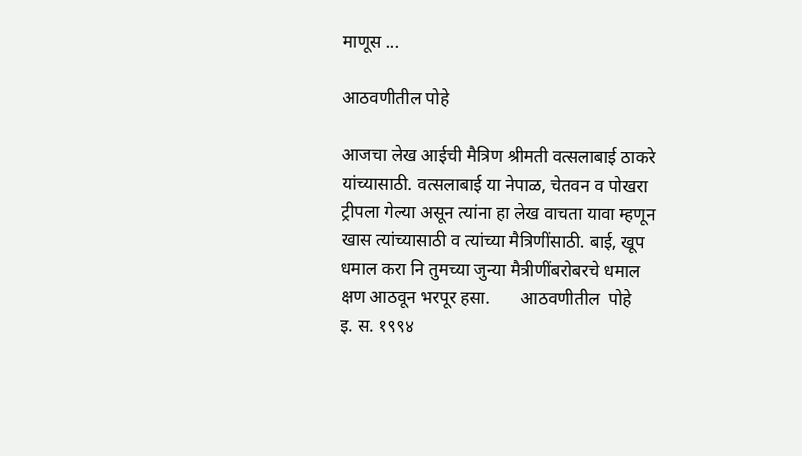माणूस ...

आठवणीतील पोहे

आजचा लेख आईची मैत्रिण श्रीमती वत्सलाबाई ठाकरे यांच्यासाठी. वत्सलाबाई या नेपाळ, चेतवन व पोखरा ट्रीपला गेल्या असून त्यांना हा लेख वाचता यावा म्हणून खास त्यांच्यासाठी व त्यांच्या मैत्रिणींसाठी. बाई, खूप धमाल करा नि तुमच्या जुन्या मैत्रीणींबरोबरचे धमाल क्षण आठवून भरपूर हसा.       आठवणीतील  पोहे                इ. स. १९९४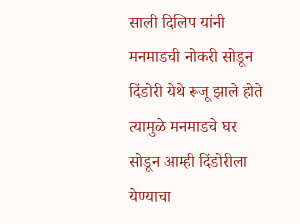साली दिलिप यांनी मनमाडची नोकरी सोडून दिंडोरी येथे रूजू झाले होते त्यामुळे मनमाडचे घर सोडून आम्ही दिंडोरीला येण्याचा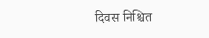दिवस निश्चित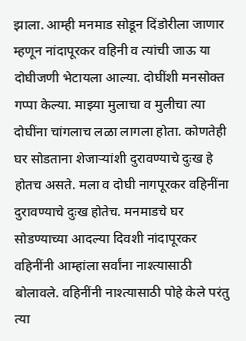झाला. आम्ही मनमाड सोडून दिंडोरीला जाणार म्हणून नांदापूरकर वहिनी व त्यांची जाऊ या दोघीजणी भेटायला आल्या. दोघींशी मनसोक्त गप्पा केल्या. माझ्या मुलाचा व मुलीचा त्या दोघींना चांगलाच लळा लागला होता. कोणतेही घर सोडताना शेजाऱ्यांशी दुरावण्याचे दुःख हे होतच असते. मला व दोघी नागपूरकर वहिनींना दुरावण्याचे दुःख होतेच. मनमाडचे घर सोडण्याच्या आदल्या दिवशी नांदापूरकर वहिनींनी आम्हांला सर्वांना नाश्त्यासाठी बोलावले. वहिनींनी नाश्त्यासाठी पोहे केले परंतु त्या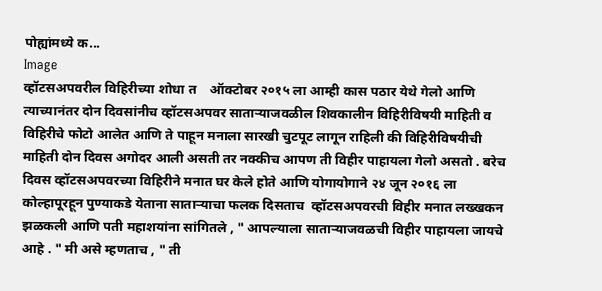पोह्यांमध्ये क...
Image
व्हॉटसअपवरील विहिरीच्या शोधा त    ऑक्टोबर २०१५ ला आम्ही कास पठार येथे गेलो आणि त्याच्यानंतर दोन दिवसांनीच व्हॉटसअपवर साताऱ्याजवळील शिवकालीन विहिरीविषयी माहिती व विहिरीचे फोटो आलेत आणि ते पाहून मनाला सारखी चुटपूट लागून राहिली की विहिरीविषयीची माहिती दोन दिवस अगोदर आली असती तर नक्कीच आपण ती विहीर पाहायला गेलो असतो . बरेच दिवस व्हॉटसअपवरच्या विहिरीने मनात घर केले होते आणि योगायोगाने २४ जून २०१६ ला कोल्हापूरहून पुण्याकडे येताना साताऱ्याचा फलक दिसताच  व्हॉटसअपवरची विहीर मनात लख्खकन झळकली आणि पती महाशयांना सांगितले , " आपल्याला साताऱ्याजवळची विहीर पाहायला जायचे आहे . " मी असे म्हणताच , " ती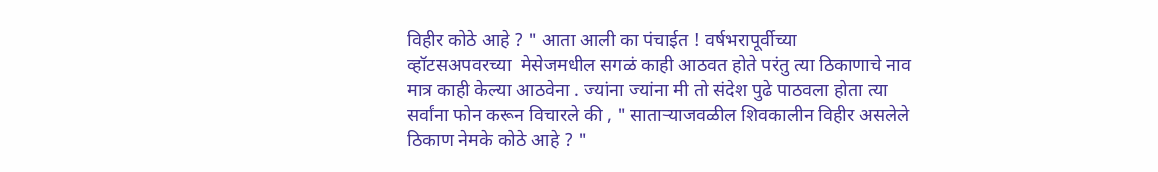विहीर कोठे आहे ? " आता आली का पंचाईत ! वर्षभरापूर्वीच्या   व्हॉटसअपवरच्या  मेसेजमधील सगळं काही आठवत होते परंतु त्या ठिकाणाचे नाव मात्र काही केल्या आठवेना . ज्यांना ज्यांना मी तो संदेश पुढे पाठवला होता त्या सर्वांना फोन करून विचारले की , " साताऱ्याजवळील शिवकालीन विहीर असलेले ठिकाण नेमके कोठे आहे ? "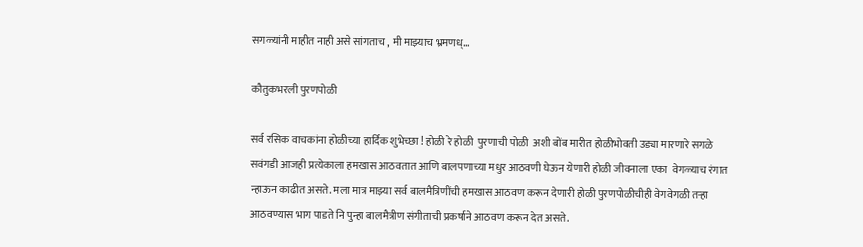सगळ्यांनी माहीत नाही असे सांगताच , मी माझ्याच भ्रमणध्...

कौतुकभरली पुरणपोळी

सर्व रसिक वाचकांना होळीच्या हार्दिक शुभेच्छा ! होळी रे होळी  पुरणाची पोळी  अशी बोंब मारीत होळीभोवती उड्या मारणारे सगळे सवंगडी आजही प्रत्येकाला हमखास आठवतात आणि बालपणाच्या मधुर आठवणी घेऊन येणारी होळी जीवनाला एका  वेगळ्याच रंगात न्हाऊन काढीत असते. मला मात्र माझ्या सर्व बालमैत्रिणींची हमखास आठवण करून देणारी होळी पुरणपोळीचीही वेगवेगळी तऱ्हा आठवण्यास भाग पाडते नि पुन्हा बालमैत्रीण संगीताची प्रकर्षाने आठवण करून देत असते.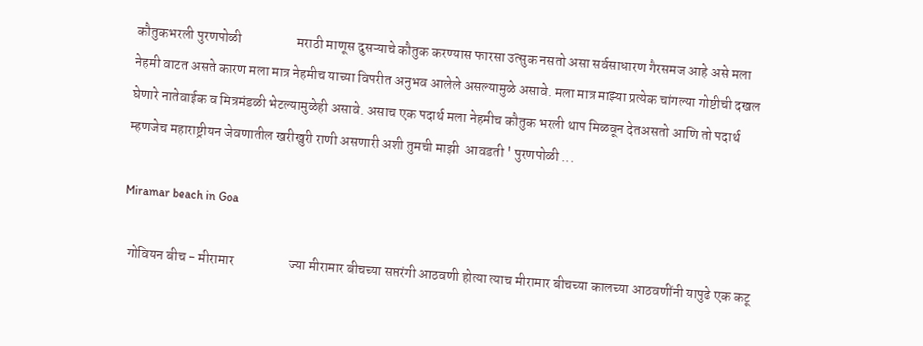कौतुकभरली पुरणपोळी                    मराठी माणूस दुसऱ्याचे कौतुक करण्यास फारसा उत्सुक नसतो असा सर्वसाधारण गैरसमज आहे असे मला नेहमी वाटत असते कारण मला मात्र नेहमीच याच्या विपरीत अनुभव आलेले असल्यामुळे असावे. मला मात्र माझ्या प्रत्येक चांगल्या गोष्टीची दखल घेणारे नातेवाईक व मित्रमंडळी भेटल्यामुळेही असावे. असाच एक पदार्थ मला नेहमीच कौतुक भरली थाप मिळवून देतअसतो आणि तो पदार्थ म्हणजेच महाराष्ट्रीयन जेवणातील खरीखुरी राणी असणारी अशी तुमची माझी  आवडती ' पुरणपोळी ...

Miramar beach in Goa

  गोवियन बीच - मीरामार                    ज्या मीरामार बीचच्या सप्तरंगी आठवणी होत्या त्याच मीरामार बीचच्या कालच्या आठवणींनी यापुढे एक कटू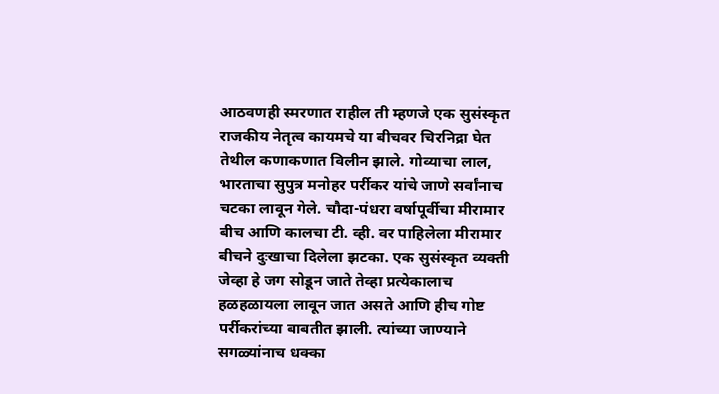आठवणही स्मरणात राहील ती म्हणजे एक सुसंस्कृत राजकीय नेतृत्व कायमचे या बीचवर चिरनिद्रा घेत तेथील कणाकणात विलीन झाले. गोव्याचा लाल, भारताचा सुपुत्र मनोहर पर्रीकर यांचे जाणे सर्वांनाच चटका लावून गेले. चौदा-पंधरा वर्षापूर्वीचा मीरामार बीच आणि कालचा टी. व्ही. वर पाहिलेला मीरामार बीचने दुःखाचा दिलेला झटका. एक सुसंस्कृत व्यक्ती जेव्हा हे जग सोडून जाते तेव्हा प्रत्येकालाच हळहळायला लावून जात असते आणि हीच गोष्ट पर्रीकरांच्या बाबतीत झाली. त्यांच्या जाण्याने सगळ्यांनाच धक्का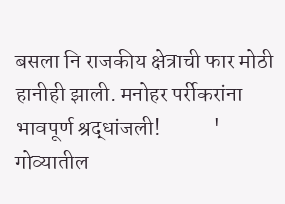बसला नि राजकीय क्षेत्राची फार मोठी हानीही झाली. मनोहर पर्रीकरांना भावपूर्ण श्रद्धांजली!            ' गोव्यातील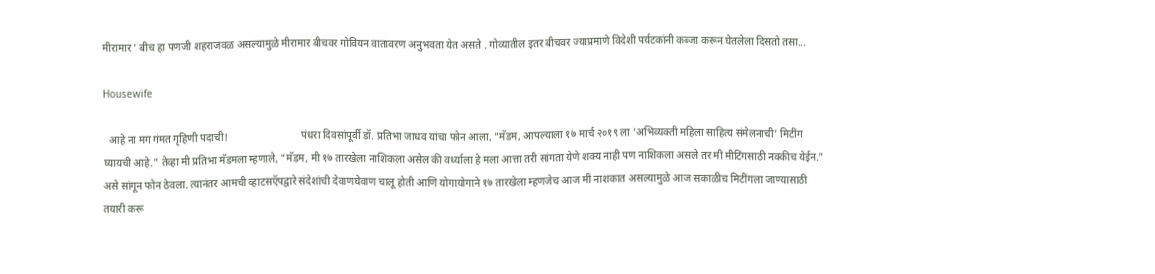मीरामार ' बीच हा पणजी शहराजवळ असल्यामुळे मीरामार बीचवर गोवियन वातावरण अनुभवता येत असते . गोव्यातील इतर बीचवर ज्याप्रमाणे विदेशी पर्यटकांनी कब्जा करून घेतलेला दिसतो तसा...

Housewife

  आहे ना मग गंमत गृहिणी पदाची!                            पंधरा दिवसांपूर्वी डॉ. प्रतिभा जाधव यांचा फोन आला, "मॅडम, आपल्याला १७ मार्च २०१९ ला 'अभिव्यक्ती महिला साहित्य संमेलनाची' मिटींग घ्यायची आहे." तेव्हा मी प्रतिभा मॅडमला म्हणाले, "मॅडम, मी १७ तारखेला नाशिकला असेल की वर्ध्याला हे मला आत्ता तरी सांगता येणे शक्य नाही पण नाशिकला असले तर मी मीटिंगसाठी नक्कीच येईन." असे सांगून फोन ठेवला. त्यानंतर आमची व्हाटसऍपद्वारे संदेशांची देवाणघेवाण चालू होती आणि योगायोगाने १७ तारखेला म्हणजेच आज मी नाशकात असल्यामुळे आज सकाळीच मिटींगला जाण्यासाठी तयारी करू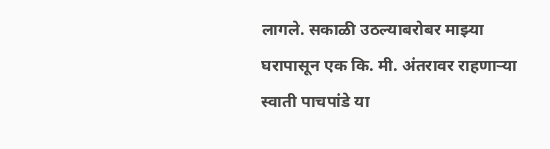लागले. सकाळी उठल्याबरोबर माझ्या घरापासून एक कि. मी. अंतरावर राहणाऱ्या स्वाती पाचपांडे या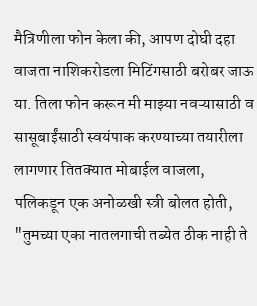मैत्रिणीला फोन केला की, आपण दोघी दहा वाजता नाशिकरोडला मिटिंगसाठी बरोबर जाऊ या. तिला फोन करून मी माझ्या नवऱ्यासाठी व सासूबाईंसाठी स्वयंपाक करण्याच्या तयारीला लागणार तितक्यात मोबाईल वाजला, पलिकडून एक अनोळखी स्त्री बोलत होती, "तुमच्या एका नातलगाची तब्येत ठीक नाही ते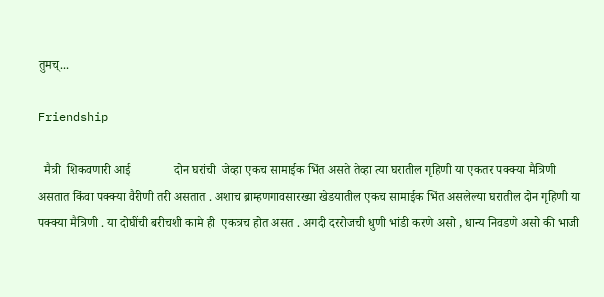तुमच्...

Friendship

  मैत्री  शिकवणारी आई              दोन घरांची  जेव्हा एकच सामाईक भिंत असते तेव्हा त्या घरातील गृहिणी या एकतर पक्क्या मैत्रिणी असतात किंवा पक्क्या वैरीणी तरी असतात . अशाच ब्राम्हणगावसारख्या खेडयातील एकच सामाईक भिंत असलेल्या घरातील दोन गृहिणी या पक्क्या मैत्रिणी . या दोघींची बरीचशी कामे ही  एकत्रच होत असत . अगदी दररोजची धुणी भांडी करणे असो , धान्य निवडणे असो की भाजी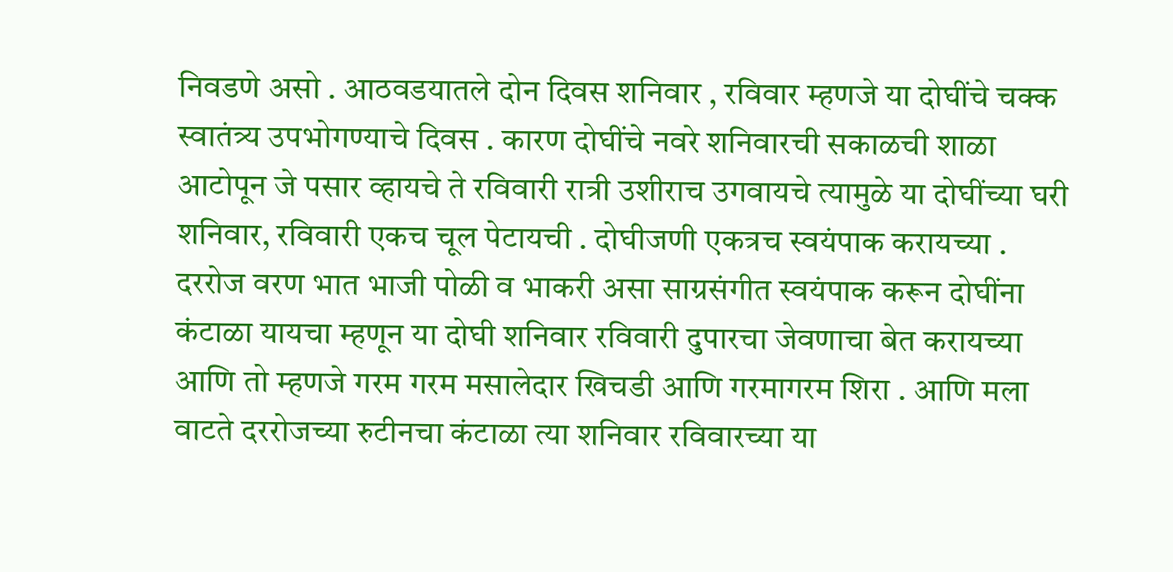निवडणे असो . आठवडयातले दोन दिवस शनिवार , रविवार म्हणजे या दोघींचे चक्क स्वातंत्र्य उपभोगण्याचे दिवस . कारण दोघींचे नवरे शनिवारची सकाळची शाळा आटोपून जे पसार व्हायचे ते रविवारी रात्री उशीराच उगवायचे त्यामुळे या दोघींच्या घरी शनिवार, रविवारी एकच चूल पेटायची . दोघीजणी एकत्रच स्वयंपाक करायच्या . दररोज वरण भात भाजी पोळी व भाकरी असा साग्रसंगीत स्वयंपाक करून दोघींना कंटाळा यायचा म्हणून या दोघी शनिवार रविवारी दुपारचा जेवणाचा बेत करायच्या आणि तो म्हणजे गरम गरम मसालेदार खिचडी आणि गरमागरम शिरा . आणि मला वाटते दररोजच्या रुटीनचा कंटाळा त्या शनिवार रविवारच्या या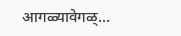आगळ्यावेगळ्...